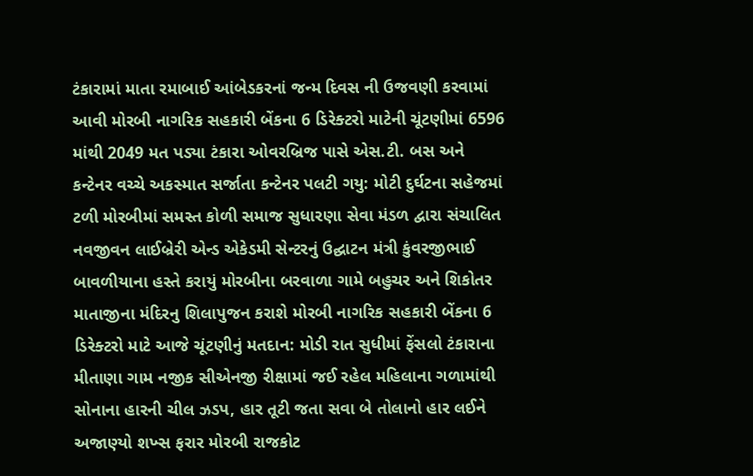ટંકારામાં માતા રમાબાઈ આંબેડકરનાં જન્મ દિવસ ની ઉજવણી કરવામાં આવી મોરબી નાગરિક સહકારી બેંકના 6 ડિરેક્ટરો માટેની ચૂંટણીમાં 6596 માંથી 2049 મત પડ્યા ટંકારા ઓવરબ્રિજ પાસે એસ.ટી. બસ અને કન્ટેનર વચ્ચે અકસ્માત સર્જાતા કન્ટેનર પલટી ગયુ: મોટી દુર્ઘટના સહેજમાં ટળી મોરબીમાં સમસ્ત કોળી સમાજ સુધારણા સેવા મંડળ દ્વારા સંચાલિત નવજીવન લાઈબ્રેરી એન્ડ એકેડમી સેન્ટરનું ઉદ્ઘાટન મંત્રી કુંવરજીભાઈ બાવળીયાના હસ્તે કરાયું મોરબીના બરવાળા ગામે બહુચર અને શિકોતર માતાજીના મંદિરનુ શિલાપુજન કરાશે મોરબી નાગરિક સહકારી બેંકના 6 ડિરેક્ટરો માટે આજે ચૂંટણીનું મતદાન: મોડી રાત સુધીમાં ફેંસલો ટંકારાના મીતાણા ગામ નજીક સીએનજી રીક્ષામાં જઈ રહેલ મહિલાના ગળામાંથી સોનાના હારની ચીલ ઝડપ, હાર તૂટી જતા સવા બે તોલાનો હાર લઈને અજાણ્યો શખ્સ ફરાર મોરબી રાજકોટ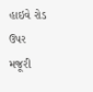હાઇવે રોડ ઉપર મજૂરી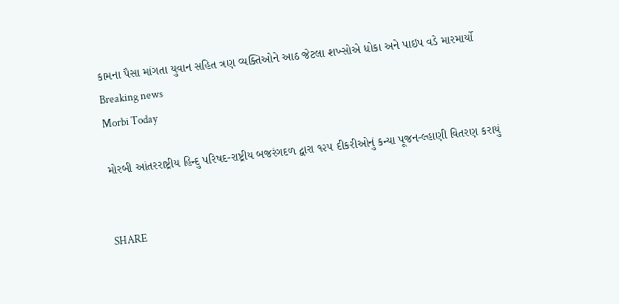કામના પૈસા માંગતા યુવાન સહિત ત્રણ વ્યક્તિઓને આઠ જેટલા શખ્સોએ ધોકા અને પાઇપ વડે મારમાર્યો
Breaking news
Morbi Today

મોરબી આંતરરાષ્ટ્રીય હિન્દુ પરિષદ-રાષ્ટ્રીય બજરંગદળ દ્વારા ૧૨૫ દીકરીઓનું કન્યા પૂજન-લ્હાણી વિતરણ કરાયું


SHARE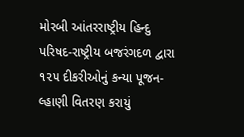મોરબી આંતરરાષ્ટ્રીય હિન્દુ પરિષદ-રાષ્ટ્રીય બજરંગદળ દ્વારા ૧૨૫ દીકરીઓનું કન્યા પૂજન-લ્હાણી વિતરણ કરાયું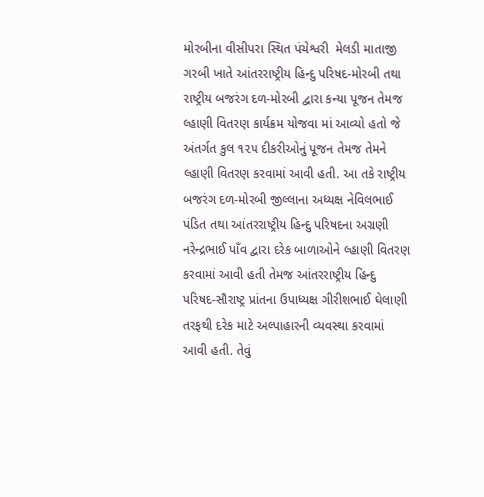મોરબીના વીસીપરા સ્થિત પંચેશ્વરી  મેલડી માતાજી ગરબી ખાતે આંતરરાષ્ટ્રીય હિન્દુ પરિષદ-મોરબી તથા રાષ્ટ્રીય બજરંગ દળ-મોરબી દ્વારા કન્યા પૂજન તેમજ લ્હાણી વિતરણ કાર્યક્રમ યોજવા માં આવ્યો હતો જે અંતર્ગત કુલ ૧૨૫ દીકરીઓનું પૂજન તેમજ તેમને લ્હાણી વિતરણ કરવામાં આવી હતી. આ તકે રાષ્ટ્રીય બજરંગ દળ-મોરબી જીલ્લાના અધ્યક્ષ નેવિલભાઈ પંડિત તથા આંતરરાષ્ટ્રીય હિન્દુ પરિષદના અગ્રણી નરેન્દ્રભાઈ પાઁવ દ્વારા દરેક બાળાઓને લ્હાણી વિતરણ કરવામાં આવી હતી તેમજ આંતરરાષ્ટ્રીય હિન્દુ પરિષદ-સૌરાષ્ટ્ર પ્રાંતના ઉપાધ્યક્ષ ગીરીશભાઈ ઘેલાણી તરફથી દરેક માટે અલ્પાહારની વ્યવસ્થા કરવામાં આવી હતી. તેવું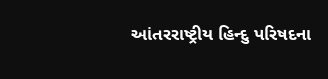આંતરરાષ્ટ્રીય હિન્દુ પરિષદના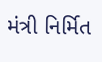મંત્રી નિર્મિત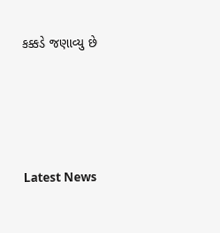કક્કડે જણાવ્યુ છે






Latest News